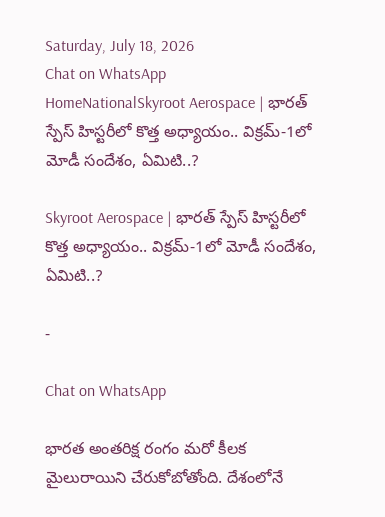Saturday, July 18, 2026
Chat on WhatsApp
HomeNationalSkyroot Aerospace | భారత్ స్పేస్ హిస్టరీలో కొత్త అధ్యాయం.. విక్రమ్-1లో మోడీ సందేశం, ఏమిటి..?

Skyroot Aerospace | భారత్ స్పేస్ హిస్టరీలో కొత్త అధ్యాయం.. విక్రమ్-1లో మోడీ సందేశం, ఏమిటి..?

-

Chat on WhatsApp

భారత అంతరిక్ష రంగం మరో కీలక మైలురాయిని చేరుకోబోతోంది. దేశంలోనే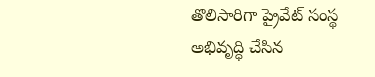తొలిసారిగా ప్రైవేట్ సంస్థ అభివృద్ధి చేసిన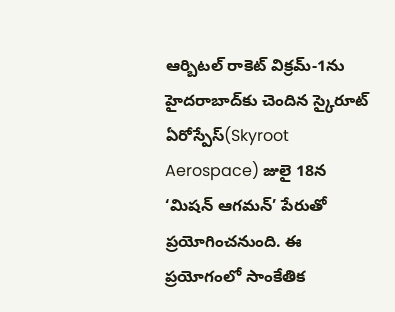ఆర్బిటల్ రాకెట్ విక్రమ్-1ను హైదరాబాద్‌కు చెందిన స్కైరూట్ ఏరోస్పేస్(Skyroot Aerospace) జులై 18న ‘మిషన్ ఆగమన్’ పేరుతో ప్రయోగించనుంది. ఈ ప్రయోగంలో సాంకేతిక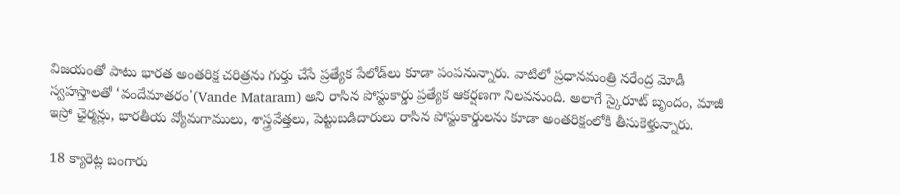విజయంతో పాటు భారత అంతరిక్ష చరిత్రను గుర్తు చేసే ప్రత్యేక పేలోడ్‌లు కూడా పంపనున్నారు. వాటిలో ప్రధానమంత్రి నరేంద్ర మోడీ స్వహస్తాలతో ‘వందేమాతరం'(Vande Mataram) అని రాసిన పోస్టుకార్డు ప్రత్యేక ఆకర్షణగా నిలవనుంది. అలాగే స్కైరూట్ బృందం, మాజీ ఇస్రో ఛైర్మన్లు, భారతీయ వ్యోమగాములు, శాస్త్రవేత్తలు, పెట్టుబడిదారులు రాసిన పోస్టుకార్డులను కూడా అంతరిక్షంలోకి తీసుకెళ్తున్నారు.

18 క్యారెట్ల బంగారు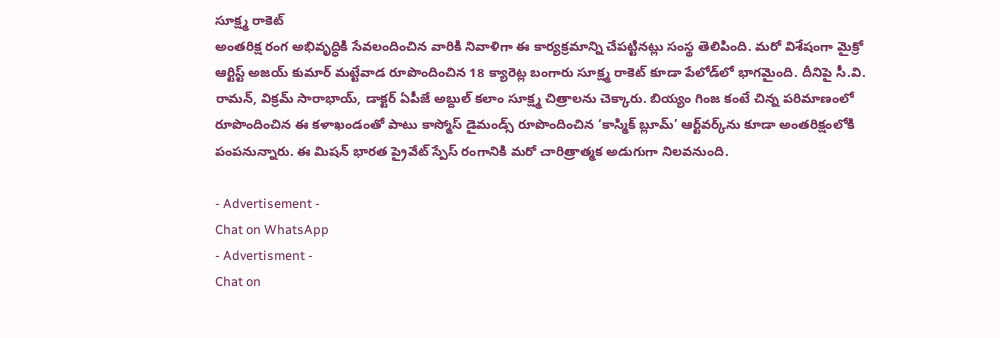సూక్ష్మ రాకెట్
అంతరిక్ష రంగ అభివృద్ధికి సేవలందించిన వారికి నివాళిగా ఈ కార్యక్రమాన్ని చేపట్టినట్లు సంస్థ తెలిపింది. మరో విశేషంగా మైక్రో ఆర్టిస్ట్ అజయ్ కుమార్ మట్టేవాడ రూపొందించిన 18 క్యారెట్ల బంగారు సూక్ష్మ రాకెట్ కూడా పేలోడ్‌లో భాగమైంది. దీనిపై సీ.వి. రామన్, విక్రమ్ సారాభాయ్, డాక్టర్ ఏపీజే అబ్దుల్ కలాం సూక్ష్మ చిత్రాలను చెక్కారు. బియ్యం గింజ కంటే చిన్న పరిమాణంలో రూపొందించిన ఈ కళాఖండంతో పాటు కాస్మోస్ డైమండ్స్ రూపొందించిన ‘కాస్మిక్ బ్లూమ్’ ఆర్ట్‌వర్క్‌ను కూడా అంతరిక్షంలోకి పంపనున్నారు. ఈ మిషన్ భారత ప్రైవేట్ స్పేస్ రంగానికి మరో చారిత్రాత్మక అడుగుగా నిలవనుంది.

- Advertisement -
Chat on WhatsApp
- Advertisment -
Chat on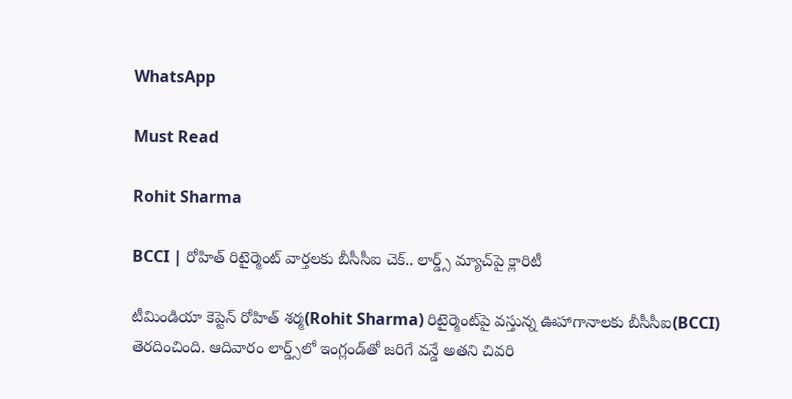WhatsApp

Must Read

Rohit Sharma

BCCI | రోహిత్ రిటైర్మెంట్ వార్తలకు బీసీసీఐ చెక్.. లార్డ్స్ మ్యాచ్‌పై క్లారిటీ

టీమిండియా కెప్టెన్ రోహిత్ శర్మ(Rohit Sharma) రిటైర్మెంట్‌పై వస్తున్న ఊహాగానాలకు బీసీసీఐ(BCCI) తెరదించింది. ఆదివారం లార్డ్స్‌లో ఇంగ్లండ్‌తో జరిగే వన్డే అతని చివరి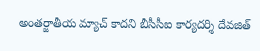అంతర్జాతీయ మ్యాచ్ కాదని బీసీసీఐ కార్యదర్శి దేవజిత్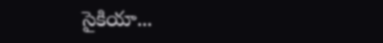సైకియా...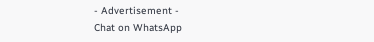- Advertisement -
Chat on WhatsApp